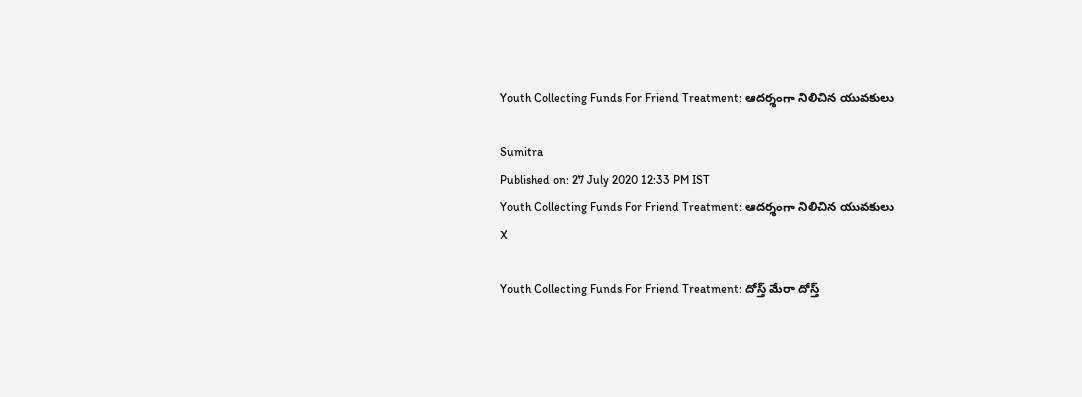Youth Collecting Funds For Friend Treatment: ఆదర్శంగా నిలిచిన యువకులు

Sumitra
Published on: 27 July 2020 12:33 PM IST
Youth Collecting Funds For Friend Treatment: ఆదర్శంగా నిలిచిన యువకులు
X

Youth Collecting Funds For Friend Treatment: దోస్త్ మేరా దోస్త్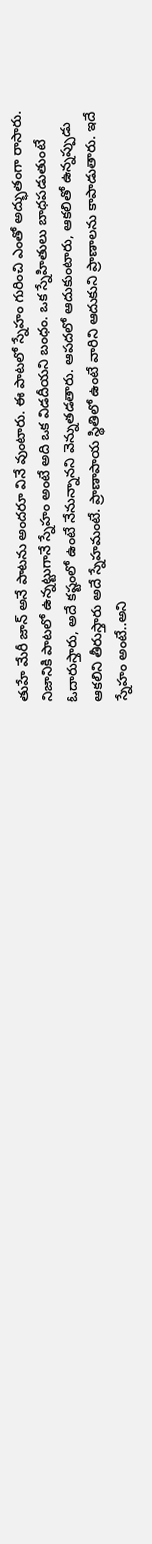తుహే మేరీ జాన్ అనే పాటను అందరూ వినే వుంటారు. ఈ పాటలో స్నేహం గురించి ఎంతో అద్భుతంగా రాసారు. నిజానికి పాటలో ఉన్నట్టుగానే స్నేహం అంటే అది ఒక విడదీయని బంధం. ఒక స్నేహితులు బాధపడుతుంటే ఓదారుస్తారు, అదే కష్టంలో ఉంటే నేనున్నానని వెన్నుతడతారు. ఆపదలో ఆదుకుంటారు, ఆకలితో ఉన్నప్పుడు ఆకలిని తీరుస్తారు అదే స్నేహమంటే. ప్రాణాపాయ స్థితిలో ఉంటే వారిని ఆదుకుని ప్రాణాలను కాపాడుతారు. ఇదే స్నేహం అంటే..అని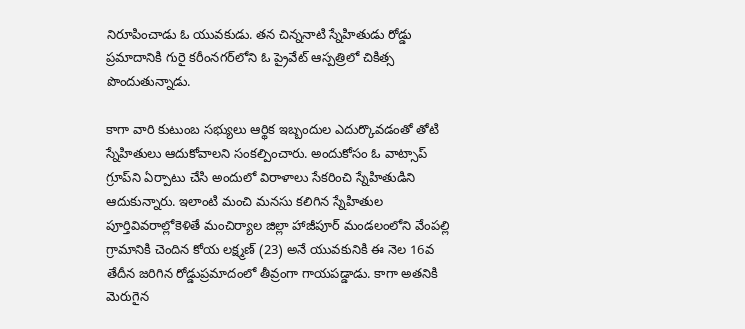నిరూపించాడు ఓ యువకుడు. తన చిన్ననాటి స్నేహితుడు రోడ్డు ప్రమాదానికి గురై కరీంనగర్‌లోని ఓ ప్రైవేట్‌ ఆస్పత్రిలో చికిత్స పొందుతున్నాడు.

కాగా వారి కుటుంబ సభ్యులు ఆర్థిక ఇబ్బందుల ఎదుర్కొవడంతో తోటి స్నేహితులు ఆదుకోవాలని సంకల్పించారు. అందుకోసం ఓ వాట్సాప్‌ గ్రూప్‌ని ఏర్పాటు చేసి అందులో విరాళాలు సేకరించి స్నేహితుడిని ఆదుకున్నారు. ఇలాంటి మంచి మనసు కలిగిన స్నేహితుల పూర్తివివరాల్లోకెళితే మంచిర్యాల జిల్లా హాజీపూర్‌ మండలంలోని వేంపల్లి గ్రామానికి చెందిన కోయ లక్ష్మణ్ (23) అనే యువకునికి ఈ నెల 16వ తేదీన జరిగిన రోడ్డుప్రమాదంలో తీవ్రంగా గాయపడ్డాడు. కాగా అతనికి మెరుగైన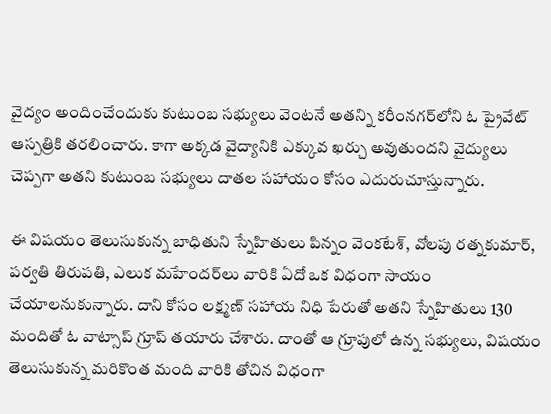వైద్యం అందించేందుకు కుటుంబ సభ్యులు వెంటనే అతన్ని కరీంనగర్‌లోని ఓ ప్రైవేట్‌ ఆస్పత్రికి తరలించారు. కాగా అక్కడ వైద్యానికి ఎక్కువ ఖర్చు అవుతుందని వైద్యులు చెప్పగా అతని కుటుంబ సభ్యులు దాతల సహాయం కోసం ఎదురుచూస్తున్నారు.

ఈ విషయం తెలుసుకున్న బాధితుని స్నేహితులు పిన్నం వెంకటేశ్, వోలపు రత్నకుమార్, పర్వతి తిరుపతి, ఎలుక మహేందర్‌లు వారికి ఏదో ఒక విధంగా సాయం చేయాలనుకున్నారు. దాని కోసం లక్ష్మణ్‌ సహాయ నిధి పేరుతో అతని స్నేహితులు 130 మందితో ఓ వాట్సాప్‌ గ్రూప్‌ తయారు చేశారు. దాంతో ఆ గ్రూపులో ఉన్న సభ్యులు, విషయం తెలుసుకున్న మరికొంత మంది వారికి తోచిన విధంగా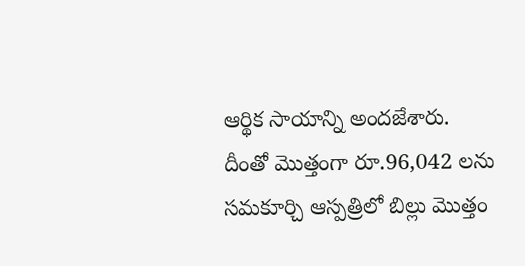ఆర్థిక సాయాన్ని అందజేశారు. దీంతో మొత్తంగా రూ.96,042 లను సమకూర్చి ఆస్పత్రిలో బిల్లు మొత్తం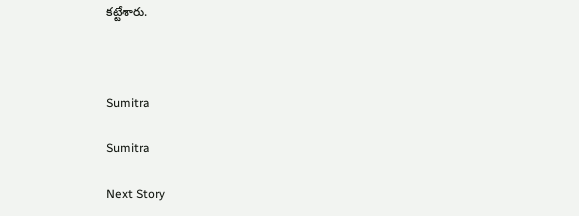కట్టేశారు.



Sumitra

Sumitra

Next Story